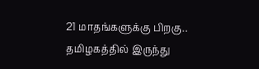21 மாதங்களுக்கு பிறகு.. தமிழகத்தில் இருந்து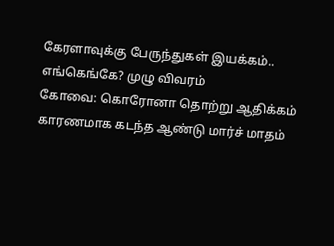கேரளாவுக்கு பேருந்துகள் இயக்கம்.. எங்கெங்கே? முழு விவரம்
கோவை: கொரோனா தொற்று ஆதிக்கம் காரணமாக கடந்த ஆண்டு மார்ச் மாதம்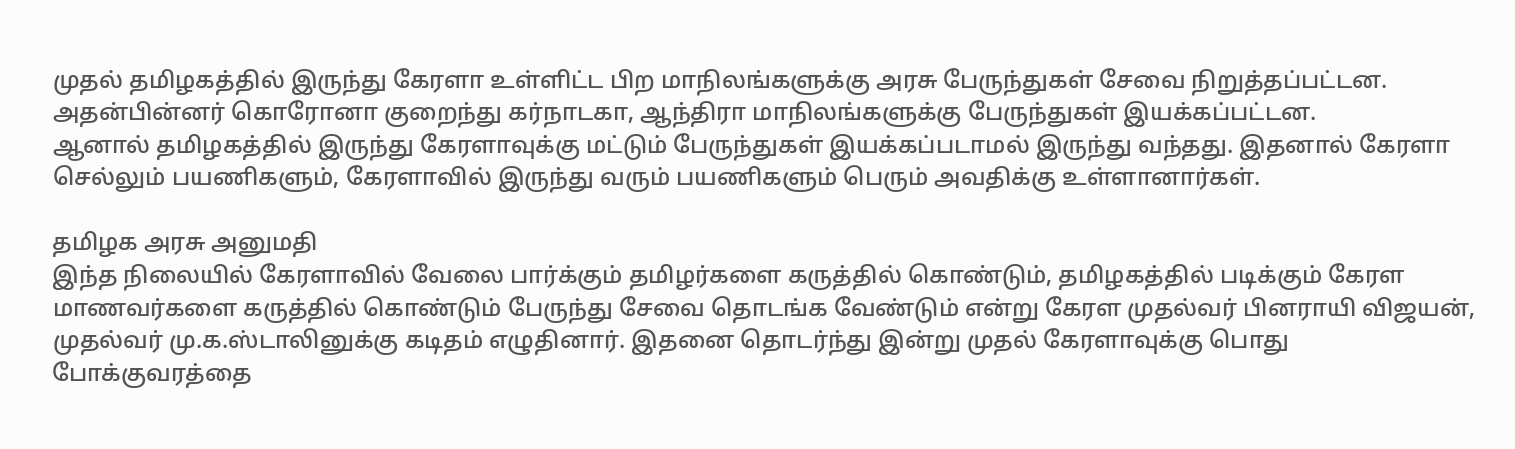முதல் தமிழகத்தில் இருந்து கேரளா உள்ளிட்ட பிற மாநிலங்களுக்கு அரசு பேருந்துகள் சேவை நிறுத்தப்பட்டன. அதன்பின்னர் கொரோனா குறைந்து கர்நாடகா, ஆந்திரா மாநிலங்களுக்கு பேருந்துகள் இயக்கப்பட்டன.
ஆனால் தமிழகத்தில் இருந்து கேரளாவுக்கு மட்டும் பேருந்துகள் இயக்கப்படாமல் இருந்து வந்தது. இதனால் கேரளா செல்லும் பயணிகளும், கேரளாவில் இருந்து வரும் பயணிகளும் பெரும் அவதிக்கு உள்ளானார்கள்.

தமிழக அரசு அனுமதி
இந்த நிலையில் கேரளாவில் வேலை பார்க்கும் தமிழர்களை கருத்தில் கொண்டும், தமிழகத்தில் படிக்கும் கேரள மாணவர்களை கருத்தில் கொண்டும் பேருந்து சேவை தொடங்க வேண்டும் என்று கேரள முதல்வர் பினராயி விஜயன், முதல்வர் மு.க.ஸ்டாலினுக்கு கடிதம் எழுதினார். இதனை தொடர்ந்து இன்று முதல் கேரளாவுக்கு பொது போக்குவரத்தை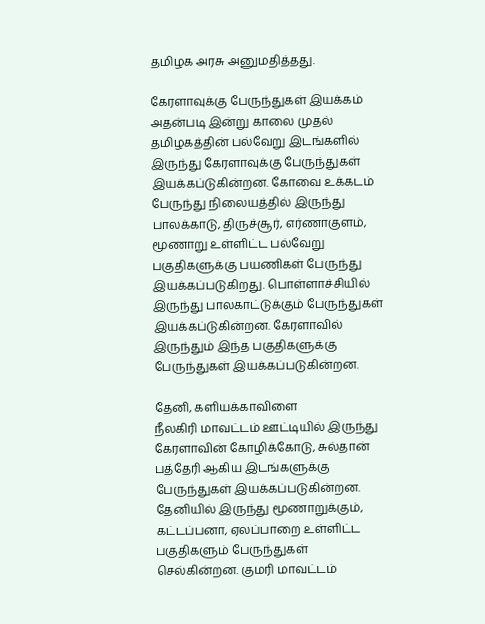தமிழக அரசு அனுமதித்தது.

கேரளாவுக்கு பேருந்துகள் இயக்கம்
அதன்படி இன்று காலை முதல் தமிழகத்தின் பல்வேறு இடங்களில் இருந்து கேரளாவுக்கு பேருந்துகள் இயக்கப்டுகின்றன. கோவை உக்கடம் பேருந்து நிலையத்தில் இருந்து பாலக்காடு, திருச்சூர், எர்ணாகுளம், மூணாறு உள்ளிட்ட பல்வேறு பகுதிகளுக்கு பயணிகள் பேருந்து இயக்கப்படுகிறது. பொள்ளாச்சியில் இருந்து பாலகாட்டுக்கும் பேருந்துகள் இயக்கப்டுகின்றன. கேரளாவில் இருந்தும் இந்த பகுதிகளுக்கு பேருந்துகள் இயக்கப்படுகின்றன.

தேனி, களியக்காவிளை
நீலகிரி மாவட்டம் ஊட்டியில் இருந்து கேரளாவின் கோழிக்கோடு, சுல்தான் பத்தேரி ஆகிய இடங்களுக்கு பேருந்துகள் இயக்கப்படுகின்றன. தேனியில் இருந்து மூணாறுக்கும், கட்டப்பனா, ஏலப்பாறை உள்ளிட்ட பகுதிகளும் பேருந்துகள் செல்கின்றன. குமரி மாவட்டம்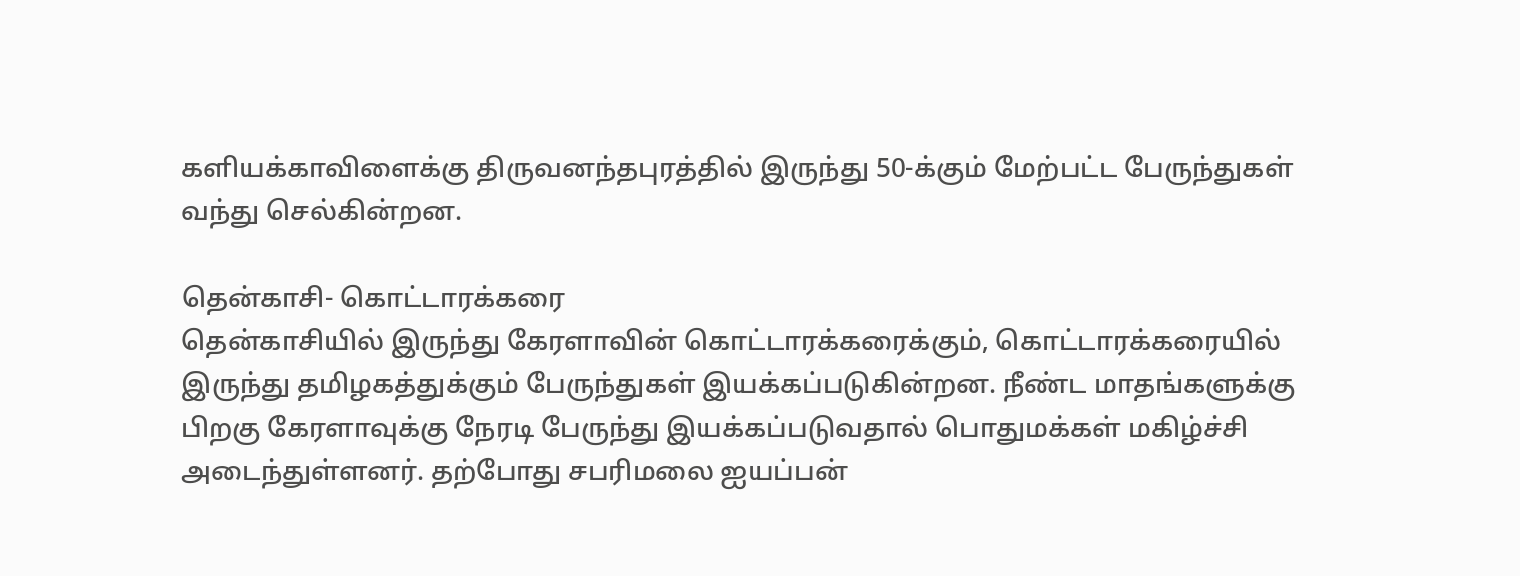களியக்காவிளைக்கு திருவனந்தபுரத்தில் இருந்து 50-க்கும் மேற்பட்ட பேருந்துகள் வந்து செல்கின்றன.

தென்காசி- கொட்டாரக்கரை
தென்காசியில் இருந்து கேரளாவின் கொட்டாரக்கரைக்கும், கொட்டாரக்கரையில் இருந்து தமிழகத்துக்கும் பேருந்துகள் இயக்கப்படுகின்றன. நீண்ட மாதங்களுக்கு பிறகு கேரளாவுக்கு நேரடி பேருந்து இயக்கப்படுவதால் பொதுமக்கள் மகிழ்ச்சி அடைந்துள்ளனர். தற்போது சபரிமலை ஐயப்பன்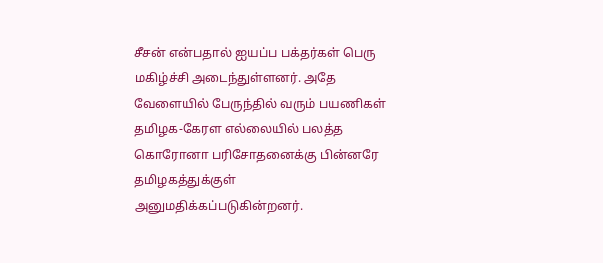சீசன் என்பதால் ஐயப்ப பக்தர்கள் பெரு மகிழ்ச்சி அடைந்துள்ளனர். அதே வேளையில் பேருந்தில் வரும் பயணிகள் தமிழக-கேரள எல்லையில் பலத்த கொரோனா பரிசோதனைக்கு பின்னரே தமிழகத்துக்குள் அனுமதிக்கப்படுகின்றனர்.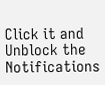Click it and Unblock the Notifications